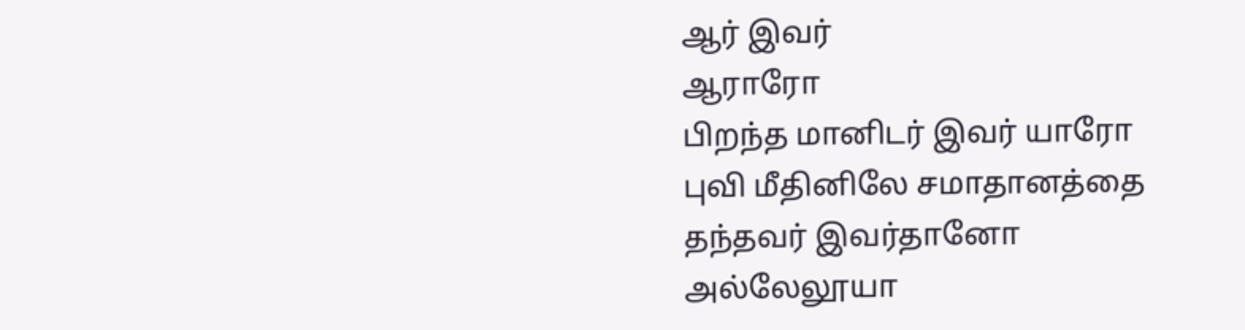ஆர் இவர்
ஆராரோ
பிறந்த மானிடர் இவர் யாரோ
புவி மீதினிலே சமாதானத்தை
தந்தவர் இவர்தானோ
அல்லேலூயா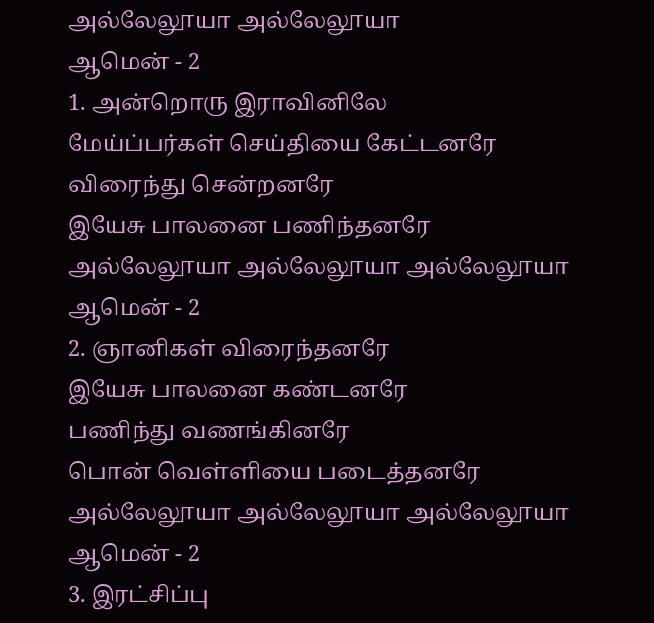அல்லேலூயா அல்லேலூயா
ஆமென் - 2
1. அன்றொரு இராவினிலே
மேய்ப்பர்கள் செய்தியை கேட்டனரே
விரைந்து சென்றனரே
இயேசு பாலனை பணிந்தனரே
அல்லேலூயா அல்லேலூயா அல்லேலூயா
ஆமென் - 2
2. ஞானிகள் விரைந்தனரே
இயேசு பாலனை கண்டனரே
பணிந்து வணங்கினரே
பொன் வெள்ளியை படைத்தனரே
அல்லேலூயா அல்லேலூயா அல்லேலூயா
ஆமென் - 2
3. இரட்சிப்பு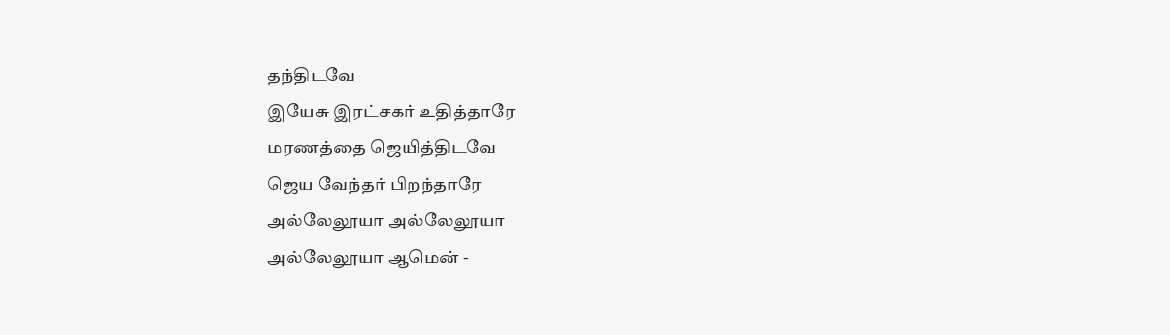தந்திடவே
இயேசு இரட்சகர் உதித்தாரே
மரணத்தை ஜெயித்திடவே
ஜெய வேந்தர் பிறந்தாரே
அல்லேலூயா அல்லேலூயா
அல்லேலூயா ஆமென் -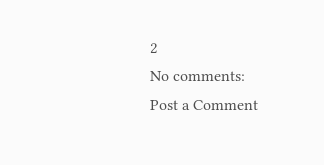2
No comments:
Post a Comment